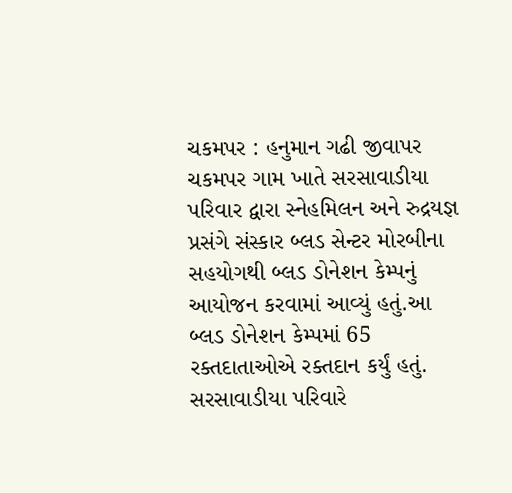ચકમપર : હનુમાન ગઢી જીવાપર ચકમપર ગામ ખાતે સરસાવાડીયા પરિવાર દ્વારા સ્નેહમિલન અને રુદ્રયજ્ઞ પ્રસંગે સંસ્કાર બ્લડ સેન્ટર મોરબીના સહયોગથી બ્લડ ડોનેશન કેમ્પનું આયોજન કરવામાં આવ્યું હતું.આ બ્લડ ડોનેશન કેમ્પમાં 65 રક્તદાતાઓએ રક્તદાન કર્યું હતું. સરસાવાડીયા પરિવારે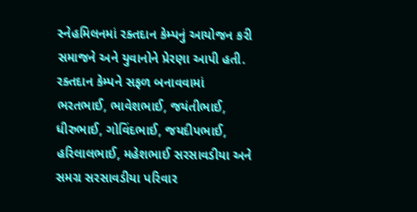સ્નેહમિલનમાં રક્તદાન કેમ્પનું આયોજન કરી સમાજને અને યુવાનોને પ્રેરણા આપી હતી. રક્તદાન કેમ્પને સફળ બનાવવામાં ભરતભાઈ, ભાવેશભાઈ, જયંતીભાઈ, ધીરુભાઈ, ગોવિંદભાઈ, જયદીપભાઈ, હરિલાલભાઈ, મહેશભાઈ સરસાવડીયા અને સમગ્ર સરસાવડીયા પરિવાર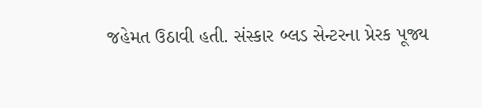જહેમત ઉઠાવી હતી. સંસ્કાર બ્લડ સેન્ટરના પ્રેરક પૂજ્ય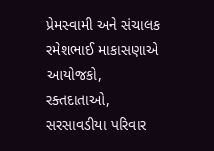પ્રેમસ્વામી અને સંચાલક રમેશભાઈ માકાસણાએ આયોજકો, રક્તદાતાઓ, સરસાવડીયા પરિવાર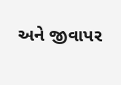અને જીવાપર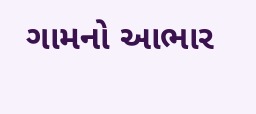ગામનો આભાર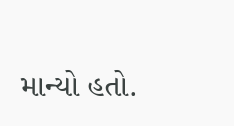માન્યો હતો.